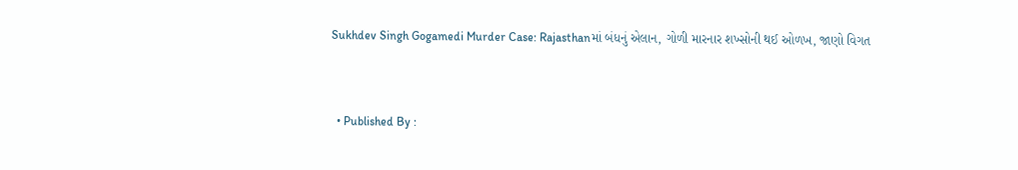Sukhdev Singh Gogamedi Murder Case: Rajasthanમાં બંધનું એલાન, ગોળી મારનાર શખ્સોની થઈ ઓળખ, જાણો વિગત


  • Published By :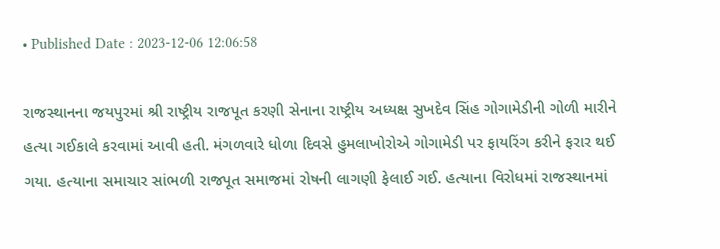• Published Date : 2023-12-06 12:06:58

રાજસ્થાનના જયપુરમાં શ્રી રાષ્ટ્રીય રાજપૂત કરણી સેનાના રાષ્ટ્રીય અધ્યક્ષ સુખદેવ સિંહ ગોગામેડીની ગોળી મારીને હત્યા ગઈકાલે કરવામાં આવી હતી. મંગળવારે ધોળા દિવસે હુમલાખોરોએ ગોગામેડી પર ફાયરિંગ કરીને ફરાર થઈ ગયા. હત્યાના સમાચાર સાંભળી રાજપૂત સમાજમાં રોષની લાગણી ફેલાઈ ગઈ. હત્યાના વિરોધમાં રાજસ્થાનમાં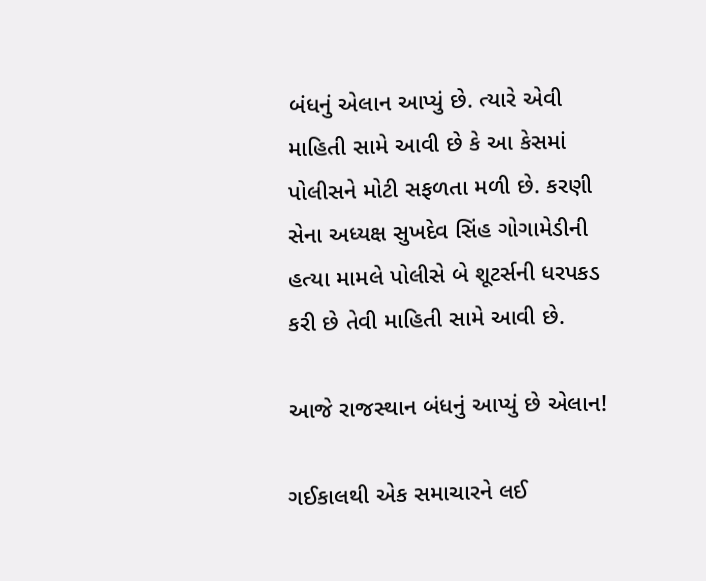બંધનું એલાન આપ્યું છે. ત્યારે એવી માહિતી સામે આવી છે કે આ કેસમાં પોલીસને મોટી સફળતા મળી છે. કરણી સેના અધ્યક્ષ સુખદેવ સિંહ ગોગામેડીની હત્યા મામલે પોલીસે બે શૂટર્સની ધરપકડ કરી છે તેવી માહિતી સામે આવી છે.

આજે રાજસ્થાન બંધનું આપ્યું છે એલાન!

ગઈકાલથી એક સમાચારને લઈ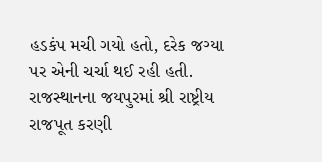હડકંપ મચી ગયો હતો, દરેક જગ્યા પર એની ચર્ચા થઈ રહી હતી. રાજસ્થાનના જયપુરમાં શ્રી રાષ્ટ્રીય રાજપૂત કરણી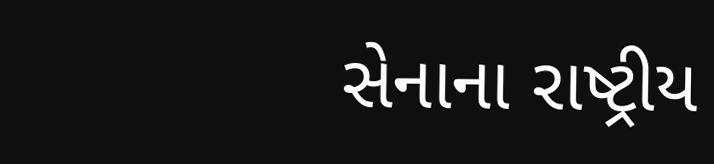સેનાના રાષ્ટ્રીય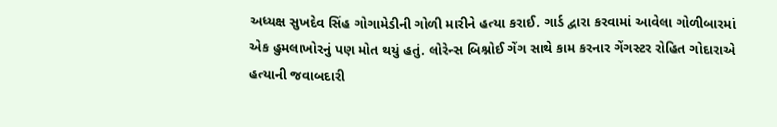અધ્યક્ષ સુખદેવ સિંહ ગોગામેડીની ગોળી મારીને હત્યા કરાઈ. ગાર્ડ દ્વારા કરવામાં આવેલા ગોળીબારમાં એક હુમલાખોરનું પણ મોત થયું હતું. લોરેન્સ બિશ્નોઈ ગેંગ સાથે કામ કરનાર ગેંગસ્ટર રોહિત ગોદારાએ હત્યાની જવાબદારી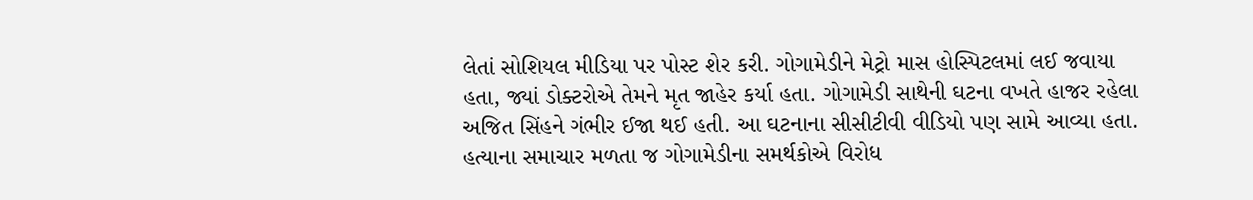લેતાં સોશિયલ મીડિયા પર પોસ્ટ શેર કરી. ગોગામેડીને મેટ્રો માસ હોસ્પિટલમાં લઈ જવાયા હતા, જ્યાં ડોક્ટરોએ તેમને મૃત જાહેર કર્યા હતા. ગોગામેડી સાથેની ઘટના વખતે હાજર રહેલા અજિત સિંહને ગંભીર ઈજા થઈ હતી. આ ઘટનાના સીસીટીવી વીડિયો પણ સામે આવ્યા હતા. હત્યાના સમાચાર મળતા જ ગોગામેડીના સમર્થકોએ વિરોધ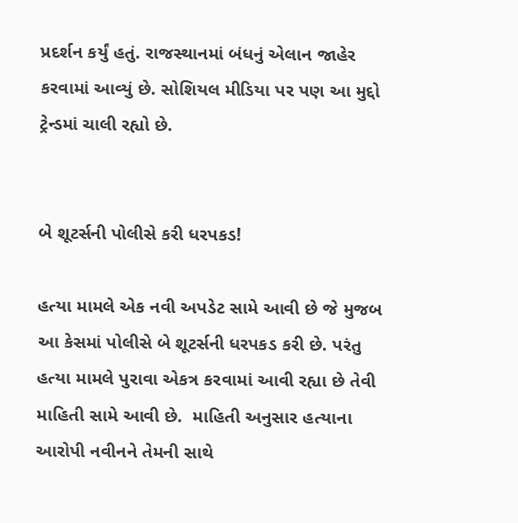પ્રદર્શન કર્યું હતું. રાજસ્થાનમાં બંધનું એલાન જાહેર કરવામાં આવ્યું છે. સોશિયલ મીડિયા પર પણ આ મુદ્દો ટ્રેન્ડમાં ચાલી રહ્યો છે.


બે શૂટર્સની પોલીસે કરી ધરપકડ!

હત્યા મામલે એક નવી અપડેટ સામે આવી છે જે મુજબ આ કેસમાં પોલીસે બે શૂટર્સની ધરપકડ કરી છે. પરંતુ હત્યા મામલે પુરાવા એકત્ર કરવામાં આવી રહ્યા છે તેવી માહિતી સામે આવી છે.  માહિતી અનુસાર હત્યાના આરોપી નવીનને તેમની સાથે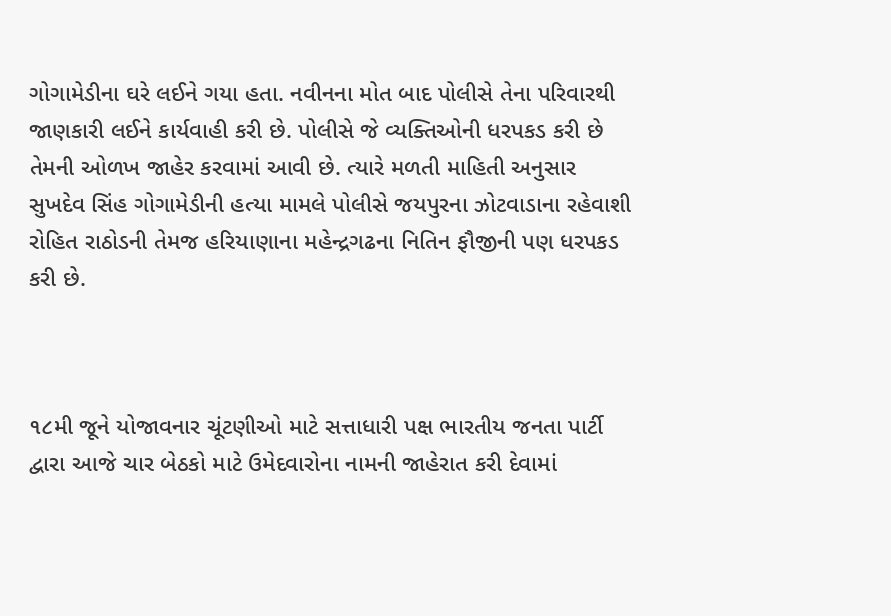ગોગામેડીના ઘરે લઈને ગયા હતા. નવીનના મોત બાદ પોલીસે તેના પરિવારથી જાણકારી લઈને કાર્યવાહી કરી છે. પોલીસે જે વ્યક્તિઓની ધરપકડ કરી છે તેમની ઓળખ જાહેર કરવામાં આવી છે. ત્યારે મળતી માહિતી અનુસાર સુખદેવ સિંહ ગોગામેડીની હત્યા મામલે પોલીસે જયપુરના ઝોટવાડાના રહેવાશી રોહિત રાઠોડની તેમજ હરિયાણાના મહેન્દ્રગઢના નિતિન ફૌજીની પણ ધરપકડ કરી છે.



૧૮મી જૂને યોજાવનાર ચૂંટણીઓ માટે સત્તાધારી પક્ષ ભારતીય જનતા પાર્ટી દ્વારા આજે ચાર બેઠકો માટે ઉમેદવારોના નામની જાહેરાત કરી દેવામાં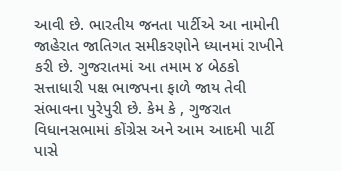આવી છે. ભારતીય જનતા પાર્ટીએ આ નામોની જાહેરાત જાતિગત સમીકરણોને ધ્યાનમાં રાખીને કરી છે. ગુજરાતમાં આ તમામ ૪ બેઠકો સત્તાધારી પક્ષ ભાજપના ફાળે જાય તેવી સંભાવના પુરેપુરી છે. કેમ કે , ગુજરાત વિધાનસભામાં કોંગ્રેસ અને આમ આદમી પાર્ટી પાસે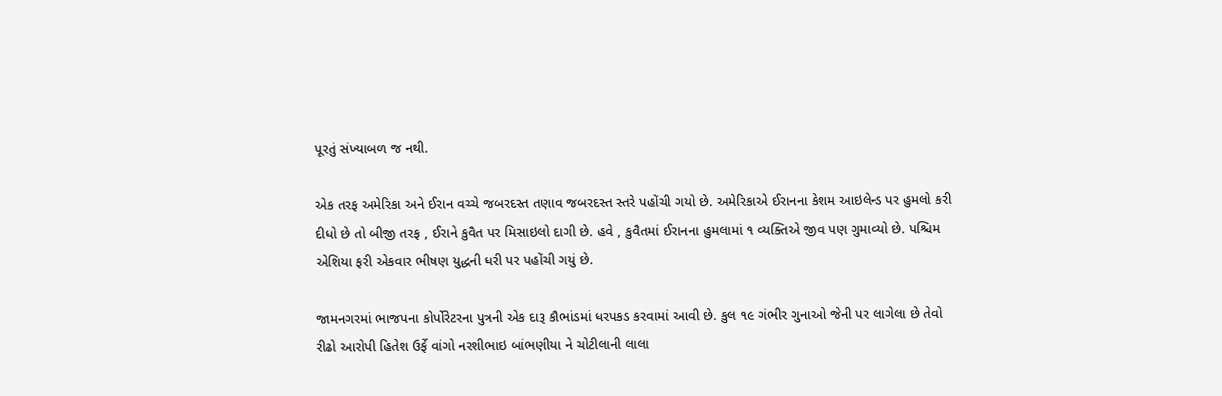પૂરતું સંખ્યાબળ જ નથી.

એક તરફ અમેરિકા અને ઈરાન વચ્ચે જબરદસ્ત તણાવ જબરદસ્ત સ્તરે પહોંચી ગયો છે. અમેરિકાએ ઈરાનના કેશમ આઇલેન્ડ પર હુમલો કરી દીધો છે તો બીજી તરફ , ઈરાને કુવૈત પર મિસાઇલો દાગી છે. હવે , કુવૈતમાં ઈરાનના હુમલામાં ૧ વ્યક્તિએ જીવ પણ ગુમાવ્યો છે. પશ્ચિમ એશિયા ફરી એકવાર ભીષણ યુદ્ધની ધરી પર પહોંચી ગયું છે.

જામનગરમાં ભાજપના કોર્પોરેટરના પુત્રની એક દારૂ કૌભાંડમાં ધરપકડ કરવામાં આવી છે. કુલ ૧૯ ગંભીર ગુનાઓ જેની પર લાગેલા છે તેવો રીઢો આરોપી હિતેશ ઉર્ફે વાંગો નરશીભાઇ બાંભણીયા ને ચોટીલાની લાલા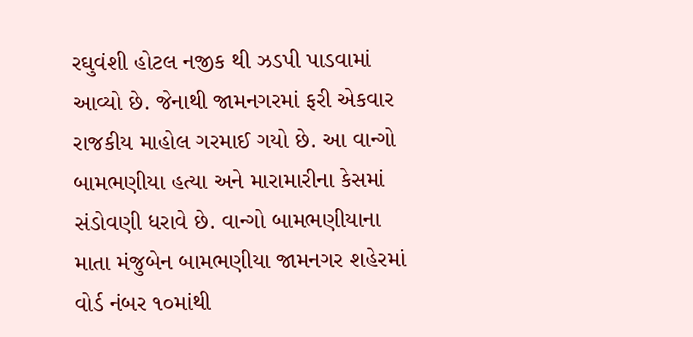રઘુવંશી હોટલ નજીક થી ઝડપી પાડવામાં આવ્યો છે. જેનાથી જામનગરમાં ફરી એકવાર રાજકીય માહોલ ગરમાઈ ગયો છે. આ વાન્ગો બામભણીયા હત્યા અને મારામારીના કેસમાં સંડોવણી ધરાવે છે. વાન્ગો બામભણીયાના માતા મંજુબેન બામભણીયા જામનગર શહેરમાં વોર્ડ નંબર ૧૦માંથી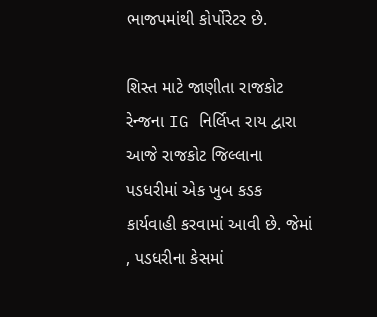ભાજપમાંથી કોર્પોરેટર છે.

શિસ્ત માટે જાણીતા રાજકોટ રેન્જના IG નિર્લિપ્ત રાય દ્વારા આજે રાજકોટ જિલ્લાના પડધરીમાં એક ખુબ કડક કાર્યવાહી કરવામાં આવી છે. જેમાં , પડધરીના કેસમાં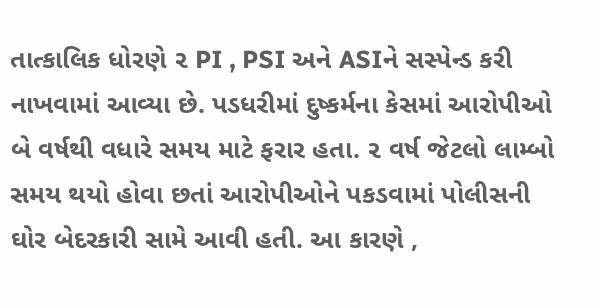તાત્કાલિક ધોરણે ૨ PI , PSI અને ASIને સસ્પેન્ડ કરી નાખવામાં આવ્યા છે. પડધરીમાં દુષ્કર્મના કેસમાં આરોપીઓ બે વર્ષથી વધારે સમય માટે ફરાર હતા. ૨ વર્ષ જેટલો લામ્બો સમય થયો હોવા છતાં આરોપીઓને પકડવામાં પોલીસની ઘોર બેદરકારી સામે આવી હતી. આ કારણે ,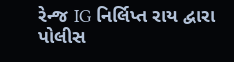રેન્જ IG નિર્લિપ્ત રાય દ્વારા પોલીસ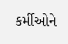કર્મીઓને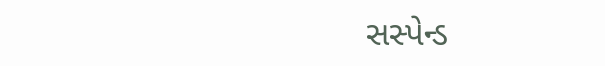સસ્પેન્ડ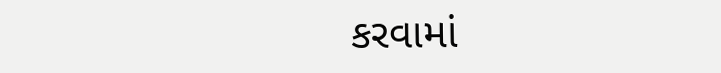કરવામાં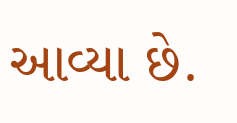આવ્યા છે.